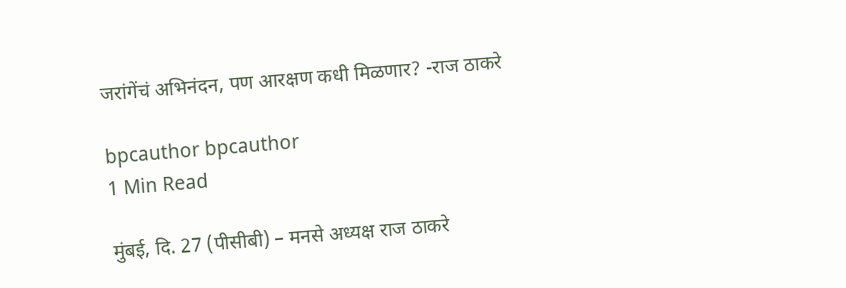जरांगेंचं अभिनंदन, पण आरक्षण कधी मिळणार? -राज ठाकरे

bpcauthor bpcauthor
1 Min Read

मुंबई, दि. 27 (पीसीबी) – मनसे अध्यक्ष राज ठाकरे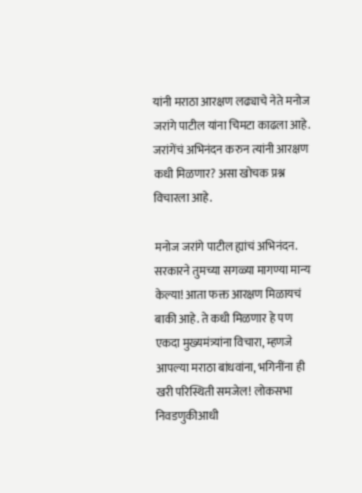यांनी मराठा आरक्षण लढ्याचे नेते मनोज जरांगे पाटील यांना चिमटा काढला आहे. जरांगेंचं अभिनंदन करुन त्यांनी आरक्षण कधी मिळणार? असा खोचक प्रश्न विचारला आहे.

मनोज जरांगे पाटील ह्यांचं अभिनंदन. सरकारने तुमच्या सगळ्या मागण्या मान्य केल्या! आता फक्त आरक्षण मिळायचं बाकी आहे. ते कधी मिळणार हे पण एकदा मुख्यमंत्र्यांना विचारा, म्हणजे आपल्या मराठा बांधवांना, भगिनींना ही खरी परिस्थिती समजेल! लोकसभा निवडणुकीआधी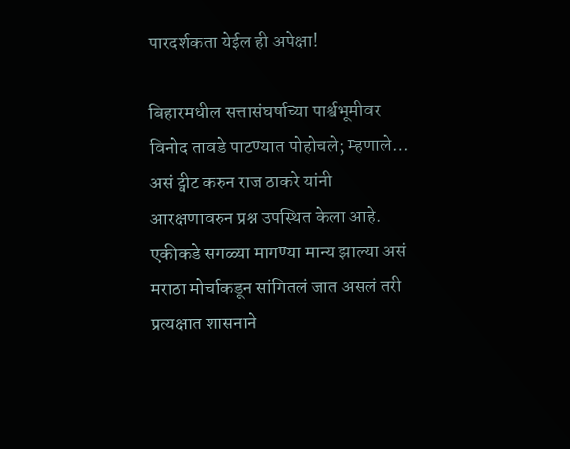पारदर्शकता येईल ही अपेक्षा!

बिहारमधील सत्तासंघर्षाच्या पार्श्वभूमीवर विनोद तावडे पाटण्यात पोहोचले; म्हणाले…
असं ट्वीट करुन राज ठाकरे यांनी आरक्षणावरुन प्रश्न उपस्थित केला आहे. एकीकडे सगळ्या मागण्या मान्य झाल्या असं मराठा मोर्चाकडून सांगितलं जात असलं तरी प्रत्यक्षात शासनाने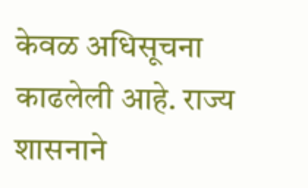केवळ अधिसूचना काढलेली आहे. राज्य शासनाने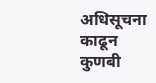अधिसूचना काढून कुणबी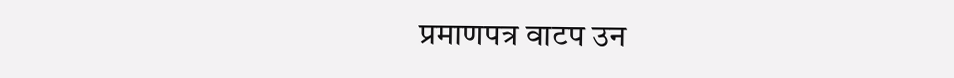प्रमाणपत्र वाटप उन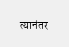त्यानंतर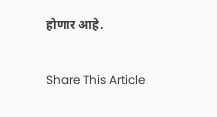होणार आहे.

Share This Article